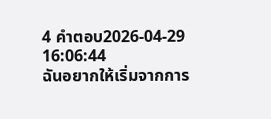4 คำตอบ2026-04-29 16:06:44
ฉันอยากให้เริ่มจากการ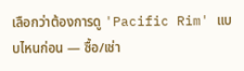เลือกว่าต้องการดู 'Pacific Rim' แบบไหนก่อน — ซื้อ/เช่า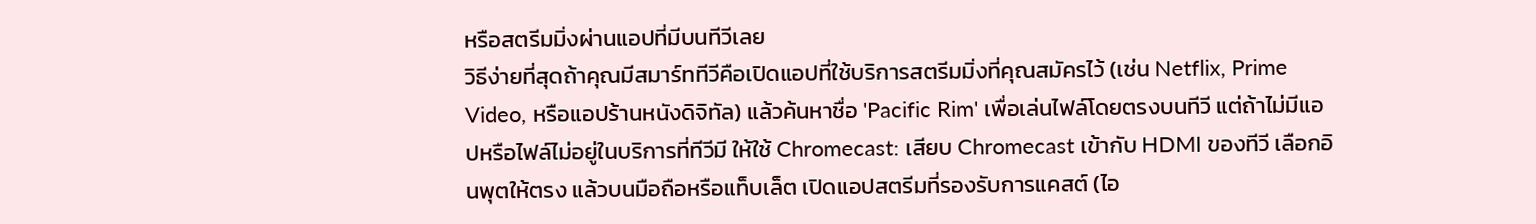หรือสตรีมมิ่งผ่านแอปที่มีบนทีวีเลย
วิธีง่ายที่สุดถ้าคุณมีสมาร์ททีวีคือเปิดแอปที่ใช้บริการสตรีมมิ่งที่คุณสมัครไว้ (เช่น Netflix, Prime Video, หรือแอปร้านหนังดิจิทัล) แล้วค้นหาชื่อ 'Pacific Rim' เพื่อเล่นไฟล์โดยตรงบนทีวี แต่ถ้าไม่มีแอปหรือไฟล์ไม่อยู่ในบริการที่ทีวีมี ให้ใช้ Chromecast: เสียบ Chromecast เข้ากับ HDMI ของทีวี เลือกอินพุตให้ตรง แล้วบนมือถือหรือแท็บเล็ต เปิดแอปสตรีมที่รองรับการแคสต์ (ไอ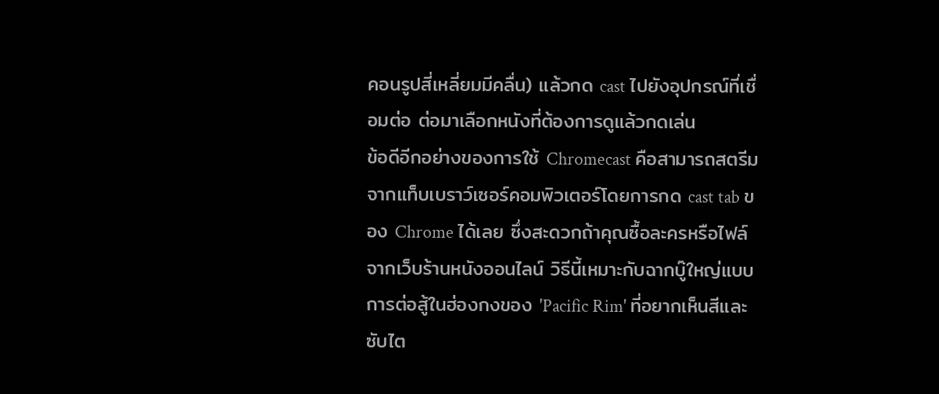คอนรูปสี่เหลี่ยมมีคลื่น) แล้วกด cast ไปยังอุปกรณ์ที่เชื่อมต่อ ต่อมาเลือกหนังที่ต้องการดูแล้วกดเล่น
ข้อดีอีกอย่างของการใช้ Chromecast คือสามารถสตรีมจากแท็บเบราว์เซอร์คอมพิวเตอร์โดยการกด cast tab ของ Chrome ได้เลย ซึ่งสะดวกถ้าคุณซื้อละครหรือไฟล์จากเว็บร้านหนังออนไลน์ วิธีนี้เหมาะกับฉากบู๊ใหญ่แบบการต่อสู้ในฮ่องกงของ 'Pacific Rim' ที่อยากเห็นสีและซับไต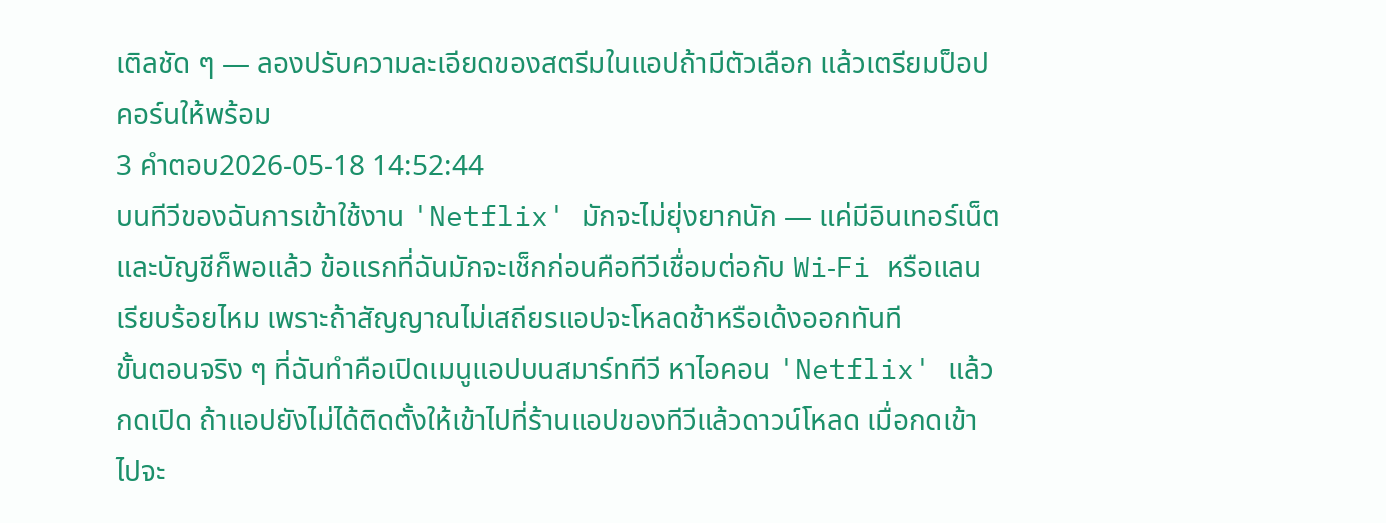เติลชัด ๆ — ลองปรับความละเอียดของสตรีมในแอปถ้ามีตัวเลือก แล้วเตรียมป็อปคอร์นให้พร้อม
3 คำตอบ2026-05-18 14:52:44
บนทีวีของฉันการเข้าใช้งาน 'Netflix' มักจะไม่ยุ่งยากนัก — แค่มีอินเทอร์เน็ตและบัญชีก็พอแล้ว ข้อแรกที่ฉันมักจะเช็กก่อนคือทีวีเชื่อมต่อกับ Wi‑Fi หรือแลนเรียบร้อยไหม เพราะถ้าสัญญาณไม่เสถียรแอปจะโหลดช้าหรือเด้งออกทันที
ขั้นตอนจริง ๆ ที่ฉันทำคือเปิดเมนูแอปบนสมาร์ททีวี หาไอคอน 'Netflix' แล้วกดเปิด ถ้าแอปยังไม่ได้ติดตั้งให้เข้าไปที่ร้านแอปของทีวีแล้วดาวน์โหลด เมื่อกดเข้าไปจะ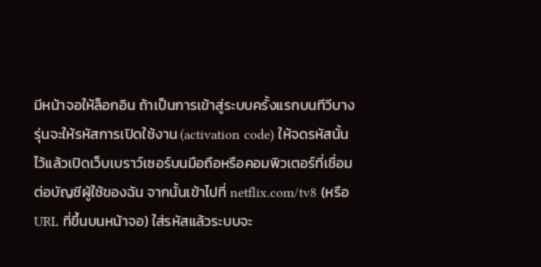มีหน้าจอให้ล็อกอิน ถ้าเป็นการเข้าสู่ระบบครั้งแรกบนทีวีบางรุ่นจะให้รหัสการเปิดใช้งาน (activation code) ให้จดรหัสนั้นไว้แล้วเปิดเว็บเบราว์เซอร์บนมือถือหรือคอมพิวเตอร์ที่เชื่อมต่อบัญชีผู้ใช้ของฉัน จากนั้นเข้าไปที่ netflix.com/tv8 (หรือ URL ที่ขึ้นบนหน้าจอ) ใส่รหัสแล้วระบบจะ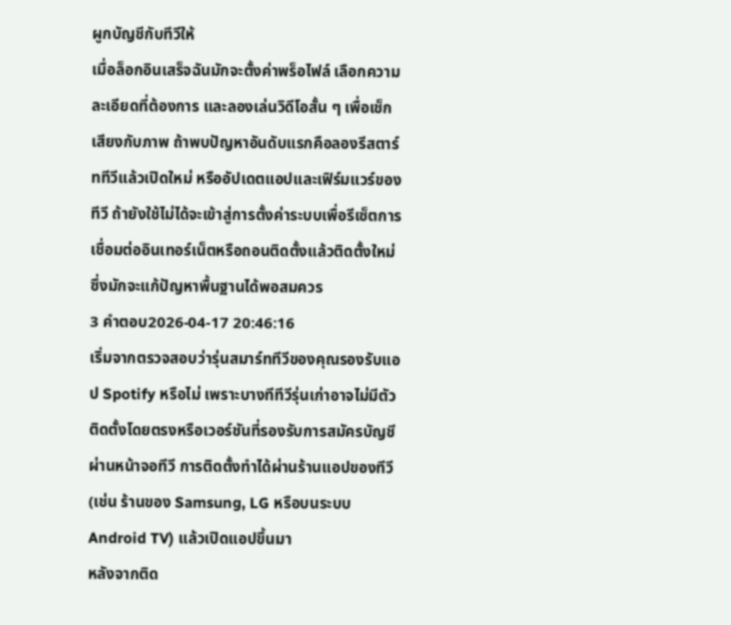ผูกบัญชีกับทีวีให้
เมื่อล็อกอินเสร็จฉันมักจะตั้งค่าพร็อไฟล์ เลือกความละเอียดที่ต้องการ และลองเล่นวิดีโอสั้น ๆ เพื่อเช็กเสียงกับภาพ ถ้าพบปัญหาอันดับแรกคือลองรีสตาร์ททีวีแล้วเปิดใหม่ หรืออัปเดตแอปและเฟิร์มแวร์ของทีวี ถ้ายังใช้ไม่ได้จะเข้าสู่การตั้งค่าระบบเพื่อรีเซ็ตการเชื่อมต่ออินเทอร์เน็ตหรือถอนติดตั้งแล้วติดตั้งใหม่ ซึ่งมักจะแก้ปัญหาพื้นฐานได้พอสมควร
3 คำตอบ2026-04-17 20:46:16
เริ่มจากตรวจสอบว่ารุ่นสมาร์ททีวีของคุณรองรับแอป Spotify หรือไม่ เพราะบางทีทีวีรุ่นเก่าอาจไม่มีตัวติดตั้งโดยตรงหรือเวอร์ชันที่รองรับการสมัครบัญชีผ่านหน้าจอทีวี การติดตั้งทำได้ผ่านร้านแอปของทีวี (เช่น ร้านของ Samsung, LG หรือบนระบบ Android TV) แล้วเปิดแอปขึ้นมา
หลังจากติด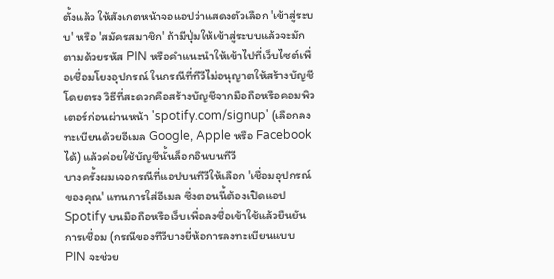ตั้งแล้ว ให้สังเกตหน้าจอแอปว่าแสดงตัวเลือก 'เข้าสู่ระบบ' หรือ 'สมัครสมาชิก' ถ้ามีปุ่มให้เข้าสู่ระบบแล้วจะมักตามด้วยรหัส PIN หรือคำแนะนำให้เข้าไปที่เว็บไซต์เพื่อเชื่อมโยงอุปกรณ์ ในกรณีที่ทีวีไม่อนุญาตให้สร้างบัญชีโดยตรง วิธีที่สะดวกคือสร้างบัญชีจากมือถือหรือคอมพิวเตอร์ก่อนผ่านหน้า 'spotify.com/signup' (เลือกลงทะเบียนด้วยอีเมล Google, Apple หรือ Facebook ได้) แล้วค่อยใช้บัญชีนั้นล็อกอินบนทีวี
บางครั้งผมเจอกรณีที่แอปบนทีวีให้เลือก 'เชื่อมอุปกรณ์ของคุณ' แทนการใส่อีเมล ซึ่งตอนนี้ต้องเปิดแอป Spotify บนมือถือหรือเว็บเพื่อลงชื่อเข้าใช้แล้วยืนยันการเชื่อม (กรณีของทีวีบางยี่ห้อการลงทะเบียนแบบ PIN จะช่วย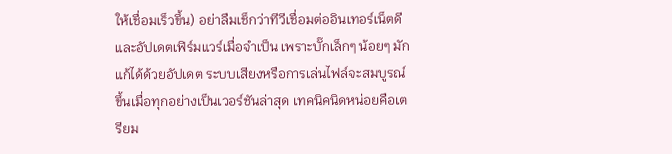ให้เชื่อมเร็วขึ้น) อย่าลืมเช็กว่าทีวีเชื่อมต่ออินเทอร์เน็ตดี และอัปเดตเฟิร์มแวร์เมื่อจำเป็น เพราะบั๊กเล็กๆ น้อยๆ มักแก้ได้ด้วยอัปเดต ระบบเสียงหรือการเล่นไฟล์จะสมบูรณ์ขึ้นเมื่อทุกอย่างเป็นเวอร์ชันล่าสุด เทคนิคนิดหน่อยคือเตรียม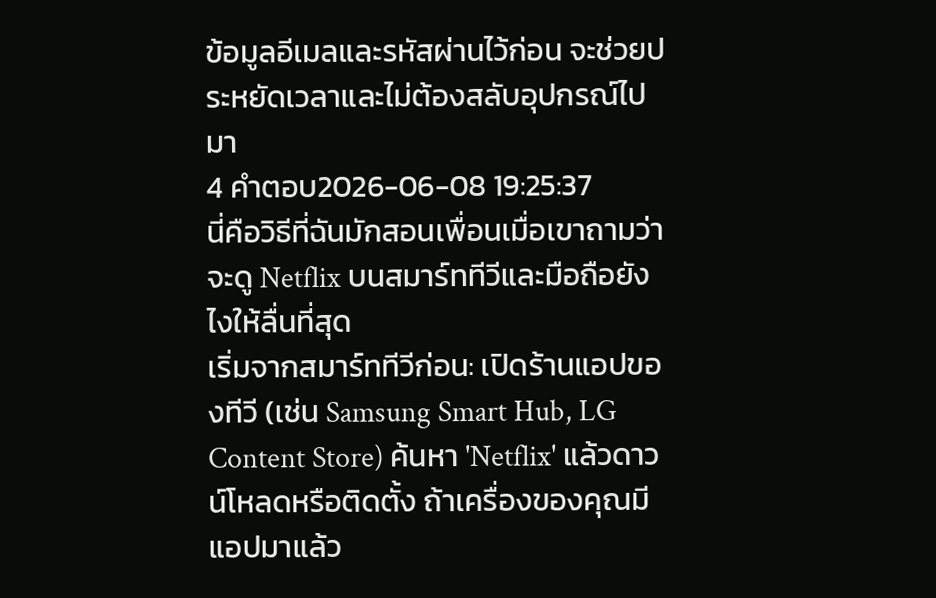ข้อมูลอีเมลและรหัสผ่านไว้ก่อน จะช่วยประหยัดเวลาและไม่ต้องสลับอุปกรณ์ไปมา
4 คำตอบ2026-06-08 19:25:37
นี่คือวิธีที่ฉันมักสอนเพื่อนเมื่อเขาถามว่าจะดู Netflix บนสมาร์ททีวีและมือถือยังไงให้ลื่นที่สุด
เริ่มจากสมาร์ททีวีก่อน: เปิดร้านแอปของทีวี (เช่น Samsung Smart Hub, LG Content Store) ค้นหา 'Netflix' แล้วดาวน์โหลดหรือติดตั้ง ถ้าเครื่องของคุณมีแอปมาแล้ว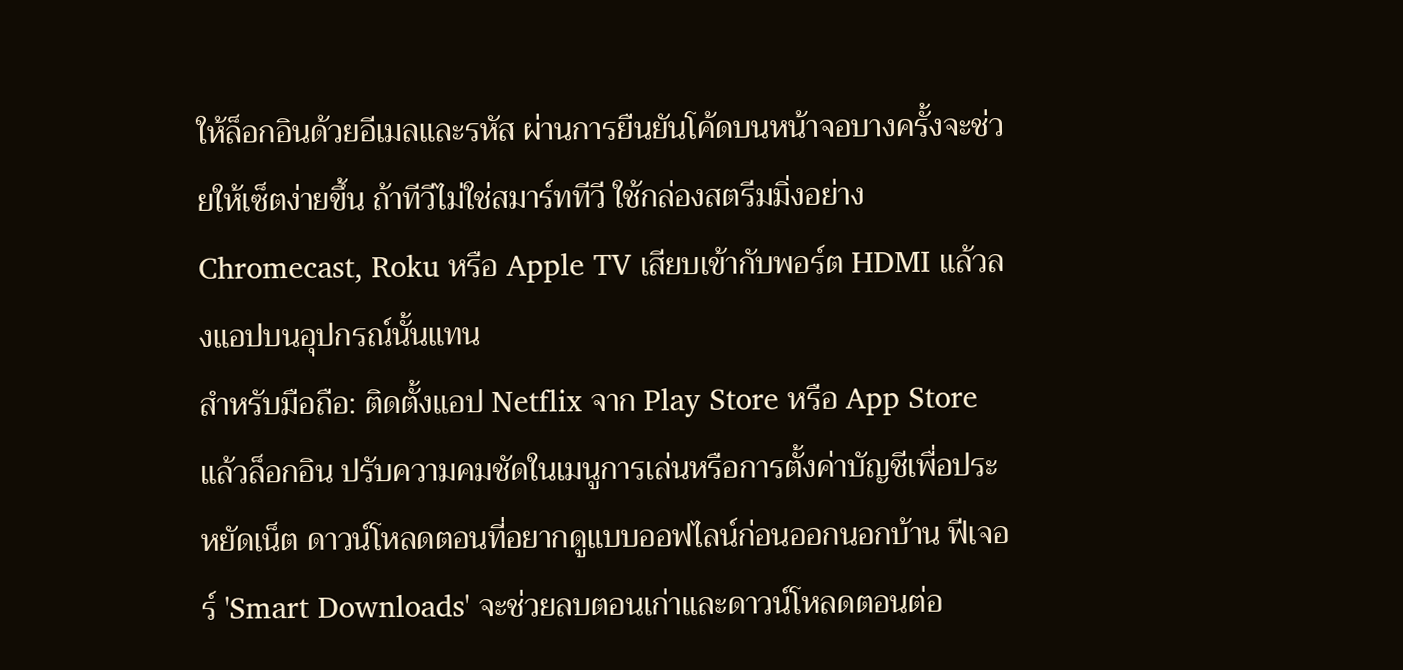ให้ล็อกอินด้วยอีเมลและรหัส ผ่านการยืนยันโค้ดบนหน้าจอบางครั้งจะช่วยให้เซ็ตง่ายขึ้น ถ้าทีวีไม่ใช่สมาร์ททีวี ใช้กล่องสตรีมมิ่งอย่าง Chromecast, Roku หรือ Apple TV เสียบเข้ากับพอร์ต HDMI แล้วลงแอปบนอุปกรณ์นั้นแทน
สำหรับมือถือ: ติดตั้งแอป Netflix จาก Play Store หรือ App Store แล้วล็อกอิน ปรับความคมชัดในเมนูการเล่นหรือการตั้งค่าบัญชีเพื่อประหยัดเน็ต ดาวน์โหลดตอนที่อยากดูแบบออฟไลน์ก่อนออกนอกบ้าน ฟีเจอร์ 'Smart Downloads' จะช่วยลบตอนเก่าและดาวน์โหลดตอนต่อ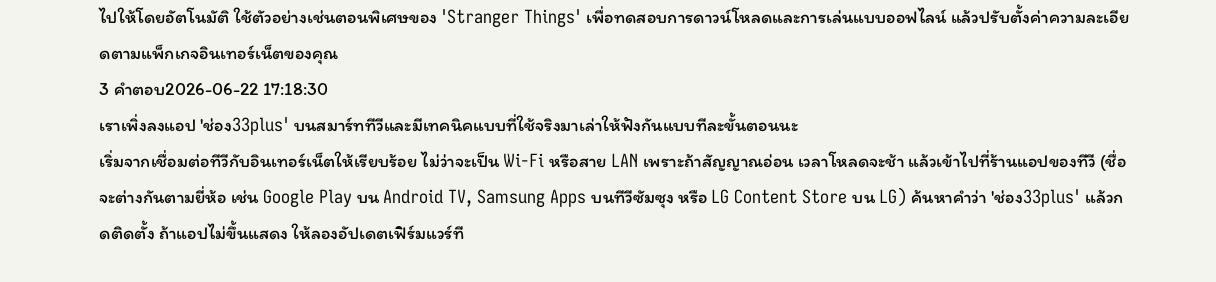ไปให้โดยอัตโนมัติ ใช้ตัวอย่างเช่นตอนพิเศษของ 'Stranger Things' เพื่อทดสอบการดาวน์โหลดและการเล่นแบบออฟไลน์ แล้วปรับตั้งค่าความละเอียดตามแพ็กเกจอินเทอร์เน็ตของคุณ
3 คำตอบ2026-06-22 17:18:30
เราเพิ่งลงแอป 'ช่อง33plus' บนสมาร์ททีวีและมีเทคนิคแบบที่ใช้จริงมาเล่าให้ฟังกันแบบทีละขั้นตอนนะ
เริ่มจากเชื่อมต่อทีวีกับอินเทอร์เน็ตให้เรียบร้อย ไม่ว่าจะเป็น Wi‑Fi หรือสาย LAN เพราะถ้าสัญญาณอ่อน เวลาโหลดจะช้า แล้วเข้าไปที่ร้านแอปของทีวี (ชื่อจะต่างกันตามยี่ห้อ เช่น Google Play บน Android TV, Samsung Apps บนทีวีซัมซุง หรือ LG Content Store บน LG) ค้นหาคำว่า 'ช่อง33plus' แล้วกดติดตั้ง ถ้าแอปไม่ขึ้นแสดง ให้ลองอัปเดตเฟิร์มแวร์ที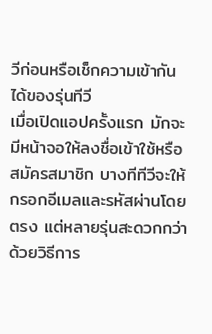วีก่อนหรือเช็กความเข้ากันได้ของรุ่นทีวี
เมื่อเปิดแอปครั้งแรก มักจะมีหน้าจอให้ลงชื่อเข้าใช้หรือสมัครสมาชิก บางทีทีวีจะให้กรอกอีเมลและรหัสผ่านโดยตรง แต่หลายรุ่นสะดวกกว่าด้วยวิธีการ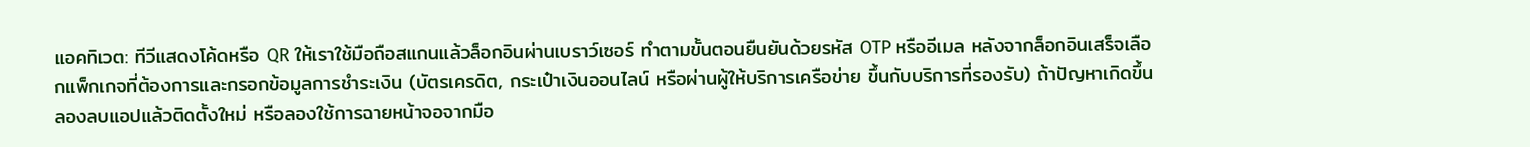แอคทิเวต: ทีวีแสดงโค้ดหรือ QR ให้เราใช้มือถือสแกนแล้วล็อกอินผ่านเบราว์เซอร์ ทำตามขั้นตอนยืนยันด้วยรหัส OTP หรืออีเมล หลังจากล็อกอินเสร็จเลือกแพ็กเกจที่ต้องการและกรอกข้อมูลการชำระเงิน (บัตรเครดิต, กระเป๋าเงินออนไลน์ หรือผ่านผู้ให้บริการเครือข่าย ขึ้นกับบริการที่รองรับ) ถ้าปัญหาเกิดขึ้น ลองลบแอปแล้วติดตั้งใหม่ หรือลองใช้การฉายหน้าจอจากมือ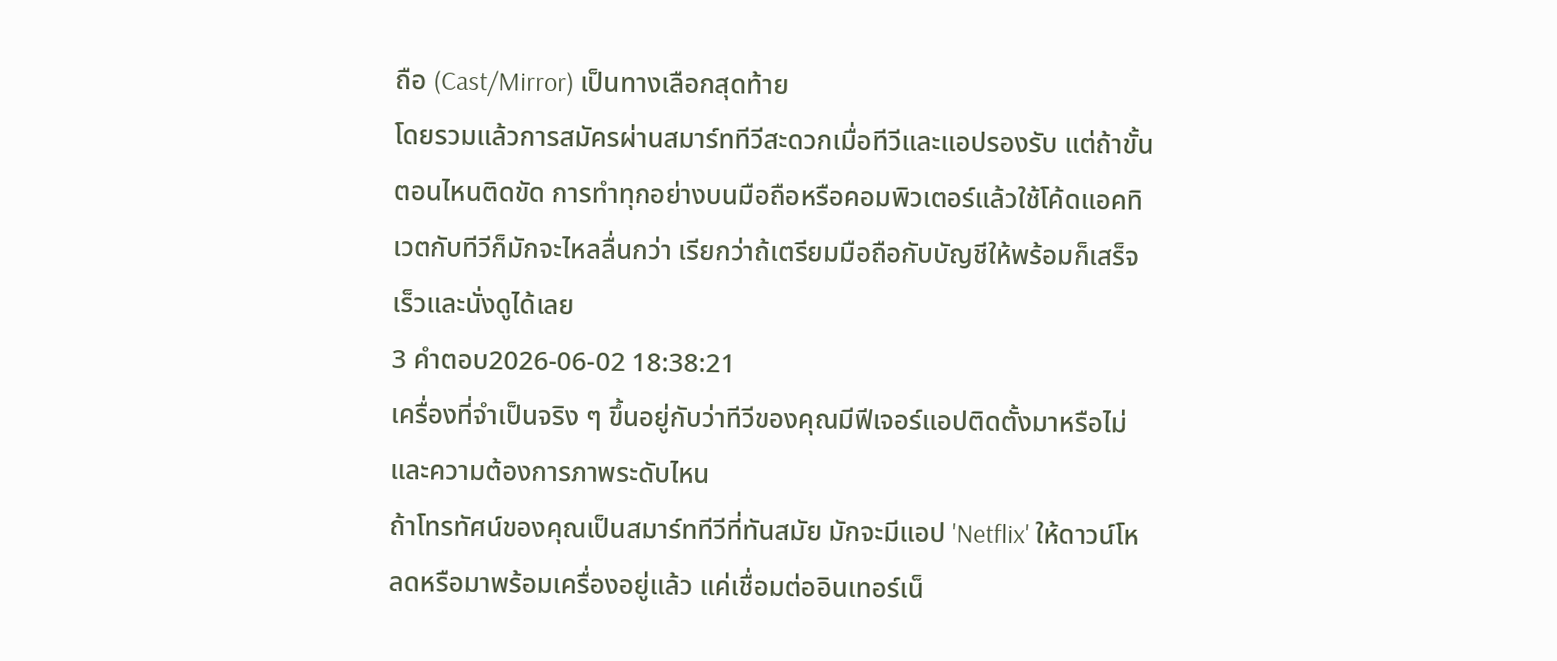ถือ (Cast/Mirror) เป็นทางเลือกสุดท้าย
โดยรวมแล้วการสมัครผ่านสมาร์ททีวีสะดวกเมื่อทีวีและแอปรองรับ แต่ถ้าขั้นตอนไหนติดขัด การทำทุกอย่างบนมือถือหรือคอมพิวเตอร์แล้วใช้โค้ดแอคทิเวตกับทีวีก็มักจะไหลลื่นกว่า เรียกว่าถ้เตรียมมือถือกับบัญชีให้พร้อมก็เสร็จเร็วและนั่งดูได้เลย
3 คำตอบ2026-06-02 18:38:21
เครื่องที่จำเป็นจริง ๆ ขึ้นอยู่กับว่าทีวีของคุณมีฟีเจอร์แอปติดตั้งมาหรือไม่และความต้องการภาพระดับไหน
ถ้าโทรทัศน์ของคุณเป็นสมาร์ททีวีที่ทันสมัย มักจะมีแอป 'Netflix' ให้ดาวน์โหลดหรือมาพร้อมเครื่องอยู่แล้ว แค่เชื่อมต่ออินเทอร์เน็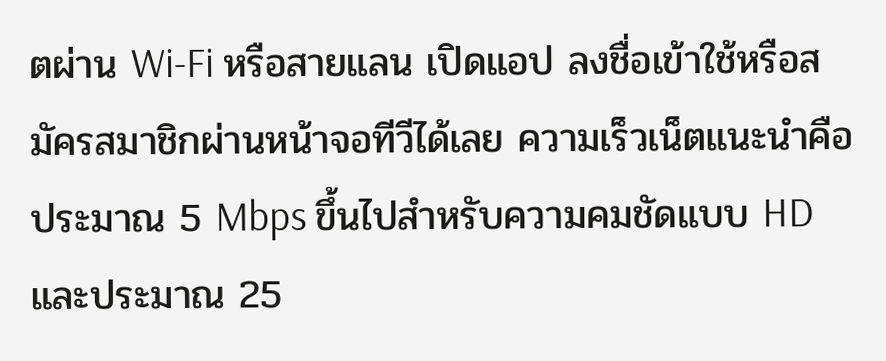ตผ่าน Wi‑Fi หรือสายแลน เปิดแอป ลงชื่อเข้าใช้หรือสมัครสมาชิกผ่านหน้าจอทีวีได้เลย ความเร็วเน็ตแนะนำคือประมาณ 5 Mbps ขึ้นไปสำหรับความคมชัดแบบ HD และประมาณ 25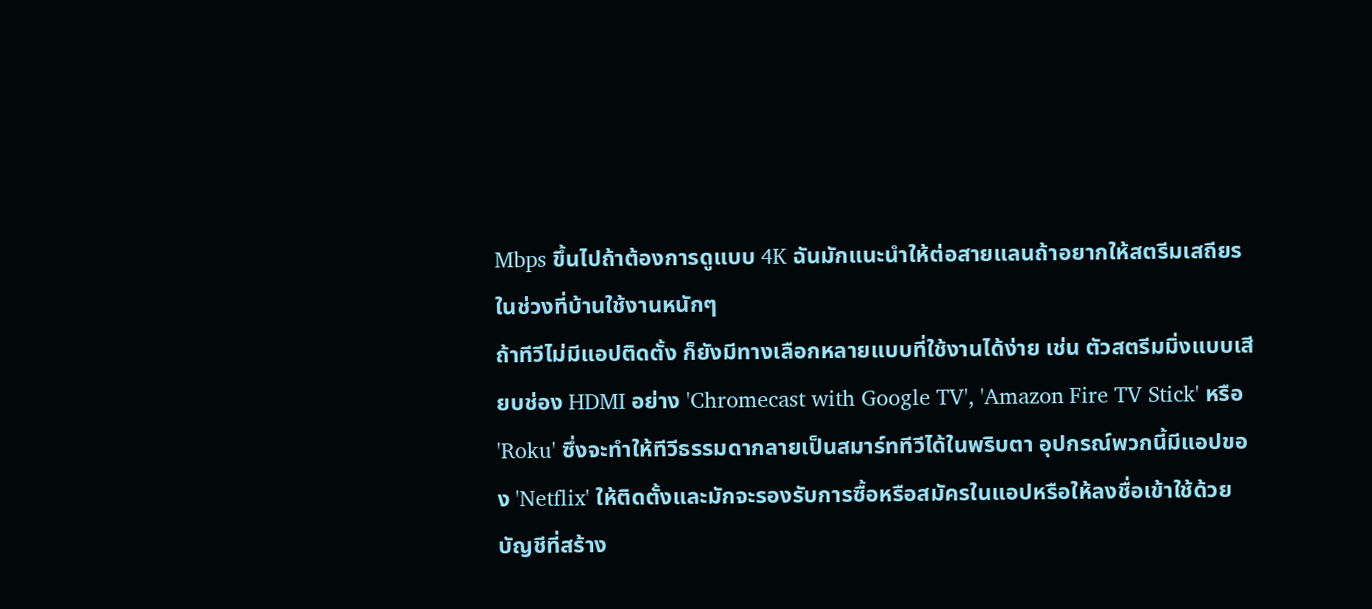Mbps ขึ้นไปถ้าต้องการดูแบบ 4K ฉันมักแนะนำให้ต่อสายแลนถ้าอยากให้สตรีมเสถียรในช่วงที่บ้านใช้งานหนักๆ
ถ้าทีวีไม่มีแอปติดตั้ง ก็ยังมีทางเลือกหลายแบบที่ใช้งานได้ง่าย เช่น ตัวสตรีมมิ่งแบบเสียบช่อง HDMI อย่าง 'Chromecast with Google TV', 'Amazon Fire TV Stick' หรือ 'Roku' ซึ่งจะทำให้ทีวีธรรมดากลายเป็นสมาร์ททีวีได้ในพริบตา อุปกรณ์พวกนี้มีแอปของ 'Netflix' ให้ติดตั้งและมักจะรองรับการซื้อหรือสมัครในแอปหรือให้ลงชื่อเข้าใช้ด้วยบัญชีที่สร้าง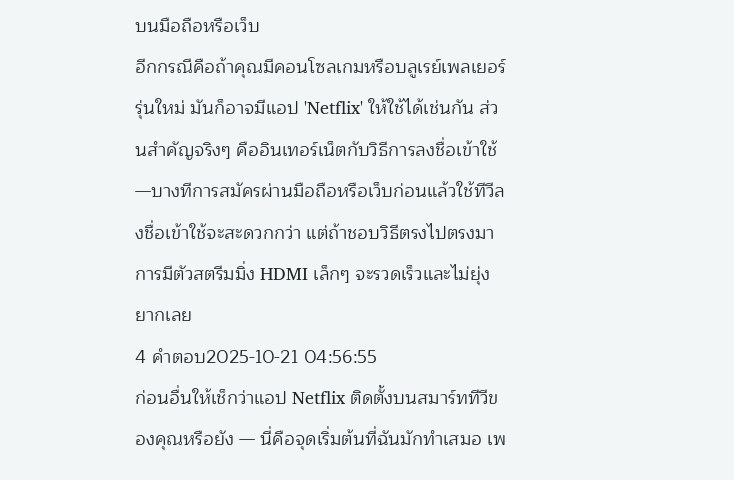บนมือถือหรือเว็บ
อีกกรณีคือถ้าคุณมีคอนโซลเกมหรือบลูเรย์เพลเยอร์รุ่นใหม่ มันก็อาจมีแอป 'Netflix' ให้ใช้ได้เช่นกัน ส่วนสำคัญจริงๆ คืออินเทอร์เน็ตกับวิธีการลงชื่อเข้าใช้—บางทีการสมัครผ่านมือถือหรือเว็บก่อนแล้วใช้ทีวีลงชื่อเข้าใช้จะสะดวกกว่า แต่ถ้าชอบวิธีตรงไปตรงมา การมีตัวสตรีมมิ่ง HDMI เล็กๆ จะรวดเร็วและไม่ยุ่งยากเลย
4 คำตอบ2025-10-21 04:56:55
ก่อนอื่นให้เช็กว่าแอป Netflix ติดตั้งบนสมาร์ททีวีของคุณหรือยัง — นี่คือจุดเริ่มต้นที่ฉันมักทำเสมอ เพ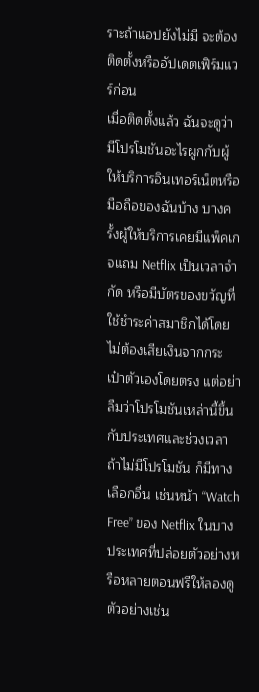ราะถ้าแอปยังไม่มี จะต้องติดตั้งหรืออัปเดตเฟิร์มแวร์ก่อน
เมื่อติดตั้งแล้ว ฉันจะดูว่ามีโปรโมชันอะไรผูกกับผู้ให้บริการอินเทอร์เน็ตหรือมือถือของฉันบ้าง บางครั้งผู้ให้บริการเคยมีแพ็คเกจแถม Netflix เป็นเวลาจำกัด หรือมีบัตรของขวัญที่ใช้ชำระค่าสมาชิกได้โดยไม่ต้องเสียเงินจากกระเป๋าตัวเองโดยตรง แต่อย่าลืมว่าโปรโมชันเหล่านี้ขึ้นกับประเทศและช่วงเวลา ถ้าไม่มีโปรโมชัน ก็มีทางเลือกอื่น เช่นหน้า ‘‘Watch Free’’ ของ Netflix ในบางประเทศที่ปล่อยตัวอย่างหรือหลายตอนฟรีให้ลองดู ตัวอย่างเช่น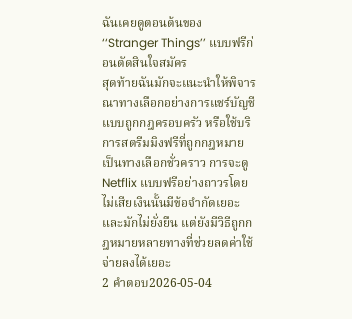ฉันเคยดูตอนต้นของ ‘‘Stranger Things’’ แบบฟรีก่อนตัดสินใจสมัคร
สุดท้ายฉันมักจะแนะนำให้พิจารณาทางเลือกอย่างการแชร์บัญชีแบบถูกกฎครอบครัว หรือใช้บริการสตรีมมิงฟรีที่ถูกกฎหมายเป็นทางเลือกชั่วคราว การจะดู Netflix แบบฟรีอย่างถาวรโดยไม่เสียเงินนั้นมีข้อจำกัดเยอะและมักไม่ยั่งยืน แต่ยังมีวิธีถูกกฎหมายหลายทางที่ช่วยลดค่าใช้จ่ายลงได้เยอะ
2 คำตอบ2026-05-04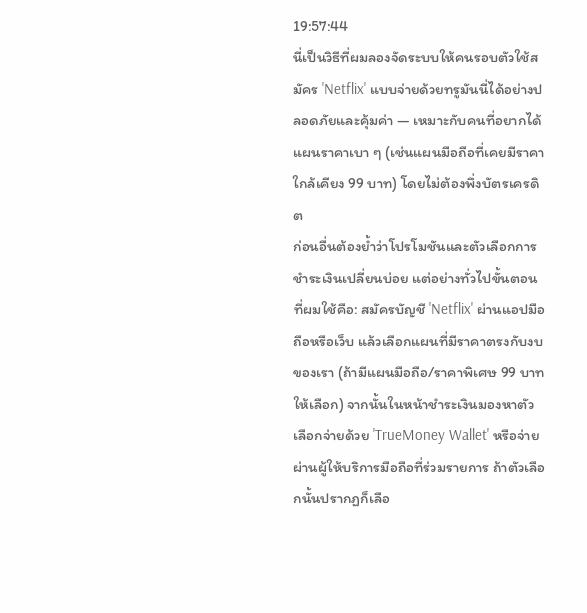19:57:44
นี่เป็นวิธีที่ผมลองจัดระบบให้คนรอบตัวใช้สมัคร 'Netflix' แบบจ่ายด้วยทรูมันนี่ได้อย่างปลอดภัยและคุ้มค่า — เหมาะกับคนที่อยากได้แผนราคาเบา ๆ (เช่นแผนมือถือที่เคยมีราคาใกล้เคียง 99 บาท) โดยไม่ต้องพึ่งบัตรเครดิต
ก่อนอื่นต้องย้ำว่าโปรโมชันและตัวเลือกการชำระเงินเปลี่ยนบ่อย แต่อย่างทั่วไปขั้นตอนที่ผมใช้คือ: สมัครบัญชี 'Netflix' ผ่านแอปมือถือหรือเว็บ แล้วเลือกแผนที่มีราคาตรงกับงบของเรา (ถ้ามีแผนมือถือ/ราคาพิเศษ 99 บาทให้เลือก) จากนั้นในหน้าชำระเงินมองหาตัวเลือกจ่ายด้วย 'TrueMoney Wallet' หรือจ่ายผ่านผู้ให้บริการมือถือที่ร่วมรายการ ถ้าตัวเลือกนั้นปรากฏก็เลือ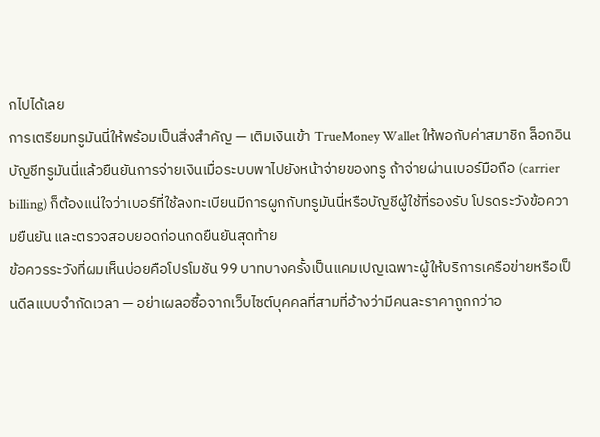กไปได้เลย
การเตรียมทรูมันนี่ให้พร้อมเป็นสิ่งสำคัญ — เติมเงินเข้า TrueMoney Wallet ให้พอกับค่าสมาชิก ล็อกอินบัญชีทรูมันนี่แล้วยืนยันการจ่ายเงินเมื่อระบบพาไปยังหน้าจ่ายของทรู ถ้าจ่ายผ่านเบอร์มือถือ (carrier billing) ก็ต้องแน่ใจว่าเบอร์ที่ใช้ลงทะเบียนมีการผูกกับทรูมันนี่หรือบัญชีผู้ใช้ที่รองรับ โปรดระวังข้อความยืนยัน และตรวจสอบยอดก่อนกดยืนยันสุดท้าย
ข้อควรระวังที่ผมเห็นบ่อยคือโปรโมชัน 99 บาทบางครั้งเป็นแคมเปญเฉพาะผู้ให้บริการเครือข่ายหรือเป็นดีลแบบจำกัดเวลา — อย่าเผลอซื้อจากเว็บไซต์บุคคลที่สามที่อ้างว่ามีคนละราคาถูกกว่าอ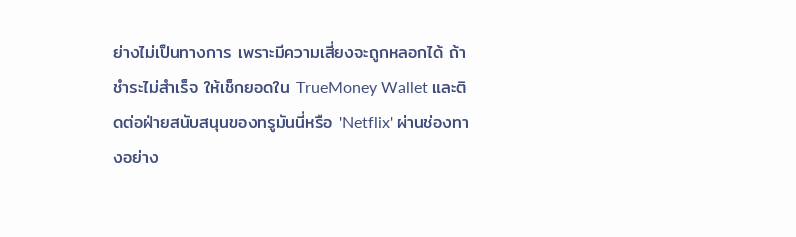ย่างไม่เป็นทางการ เพราะมีความเสี่ยงจะถูกหลอกได้ ถ้าชำระไม่สำเร็จ ให้เช็กยอดใน TrueMoney Wallet และติดต่อฝ่ายสนับสนุนของทรูมันนี่หรือ 'Netflix' ผ่านช่องทางอย่าง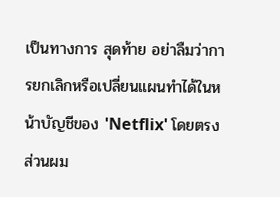เป็นทางการ สุดท้าย อย่าลืมว่าการยกเลิกหรือเปลี่ยนแผนทำได้ในหน้าบัญชีของ 'Netflix' โดยตรง ส่วนผม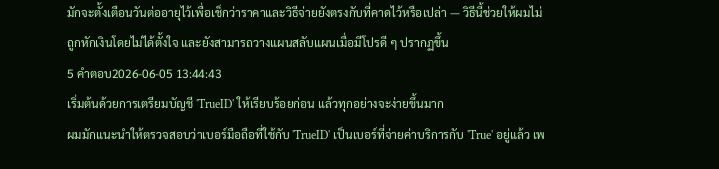มักจะตั้งเตือนวันต่ออายุไว้เพื่อเช็กว่าราคาและวิธีจ่ายยังตรงกับที่คาดไว้หรือเปล่า — วิธีนี้ช่วยให้ผมไม่ถูกหักเงินโดยไม่ได้ตั้งใจ และยังสามารถวางแผนสลับแผนเมื่อมีโปรดี ๆ ปรากฏขึ้น
5 คำตอบ2026-06-05 13:44:43
เริ่มต้นด้วยการเตรียมบัญชี 'TrueID' ให้เรียบร้อยก่อน แล้วทุกอย่างจะง่ายขึ้นมาก
ผมมักแนะนำให้ตรวจสอบว่าเบอร์มือถือที่ใช้กับ 'TrueID' เป็นเบอร์ที่จ่ายค่าบริการกับ 'True' อยู่แล้ว เพ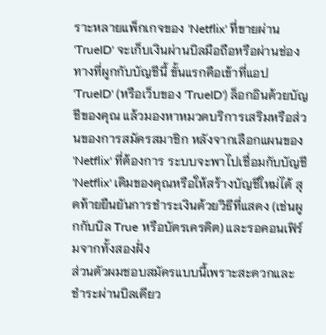ราะหลายแพ็กเกจของ 'Netflix' ที่ขายผ่าน 'TrueID' จะเก็บเงินผ่านบิลมือถือหรือผ่านช่องทางที่ผูกกับบัญชีนี้ ขั้นแรกคือเข้าที่แอป 'TrueID' (หรือเว็บของ 'TrueID') ล็อกอินด้วยบัญชีของคุณ แล้วมองหาหมวดบริการเสริมหรือส่วนของการสมัครสมาชิก หลังจากเลือกแผนของ 'Netflix' ที่ต้องการ ระบบจะพาไปเชื่อมกับบัญชี 'Netflix' เดิมของคุณหรือให้สร้างบัญชีใหม่ได้ สุดท้ายยืนยันการชำระเงินด้วยวิธีที่แสดง (เช่นผูกกับบิล True หรือบัตรเครดิต) และรอคอนเฟิร์มจากทั้งสองฝั่ง
ส่วนตัวผมชอบสมัครแบบนี้เพราะสะดวกและชำระผ่านบิลเดียว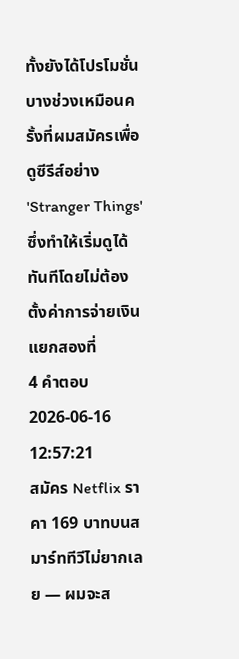ทั้งยังได้โปรโมชั่นบางช่วงเหมือนครั้งที่ผมสมัครเพื่อดูซีรีส์อย่าง 'Stranger Things' ซึ่งทำให้เริ่มดูได้ทันทีโดยไม่ต้องตั้งค่าการจ่ายเงินแยกสองที่
4 คำตอบ2026-06-16 12:57:21
สมัคร Netflix ราคา 169 บาทบนสมาร์ททีวีไม่ยากเลย — ผมจะส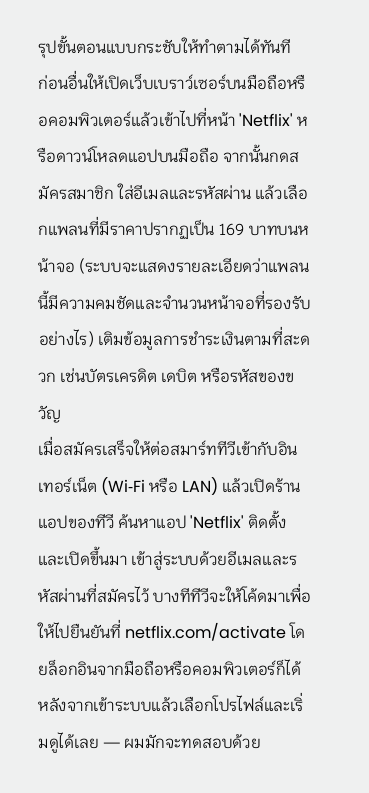รุปขั้นตอนแบบกระชับให้ทำตามได้ทันที
ก่อนอื่นให้เปิดเว็บเบราว์เซอร์บนมือถือหรือคอมพิวเตอร์แล้วเข้าไปที่หน้า 'Netflix' หรือดาวน์โหลดแอปบนมือถือ จากนั้นกดสมัครสมาชิก ใส่อีเมลและรหัสผ่าน แล้วเลือกแพลนที่มีราคาปรากฏเป็น 169 บาทบนหน้าจอ (ระบบจะแสดงรายละเอียดว่าแพลนนี้มีความคมชัดและจำนวนหน้าจอที่รองรับอย่างไร) เติมข้อมูลการชำระเงินตามที่สะดวก เช่นบัตรเครดิต เดบิต หรือรหัสของขวัญ
เมื่อสมัครเสร็จให้ต่อสมาร์ททีวีเข้ากับอินเทอร์เน็ต (Wi‑Fi หรือ LAN) แล้วเปิดร้านแอปของทีวี ค้นหาแอป 'Netflix' ติดตั้งและเปิดขึ้นมา เข้าสู่ระบบด้วยอีเมลและรหัสผ่านที่สมัครไว้ บางทีทีวีจะให้โค้ดมาเพื่อให้ไปยืนยันที่ netflix.com/activate โดยล็อกอินจากมือถือหรือคอมพิวเตอร์ก็ได้ หลังจากเข้าระบบแล้วเลือกโปรไฟล์และเริ่มดูได้เลย — ผมมักจะทดสอบด้วย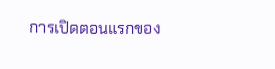การเปิดตอนแรกของ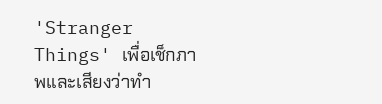'Stranger Things' เพื่อเช็กภาพและเสียงว่าทำ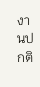งานปกติ